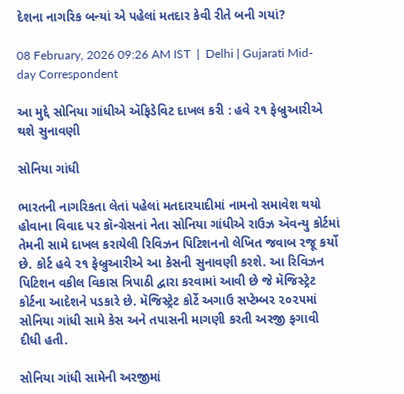દેશના નાગરિક બન્યાં એ પહેલાં મતદાર કેવી રીતે બની ગયાં?

08 February, 2026 09:26 AM IST  |  Delhi | Gujarati Mid-day Correspondent

આ મુદ્દે સોનિયા ગાંધીએ ઍફિડેવિટ દાખલ કરી : હવે ૨૧ ફેબ્રુઆરીએ થશે સુનાવણી

સોનિયા ગાંધી

ભારતની નાગરિકતા લેતાં પહેલાં મતદારયાદીમાં નામનો સમાવેશ થયો હોવાના વિવાદ પર કૉન્ગ્રેસનાં નેતા સોનિયા ગાંધીએ રાઉઝ ઍવન્યુ કોર્ટમાં તેમની સામે દાખલ કરાયેલી રિવિઝન પિટિશનનો લેખિત જવાબ રજૂ કર્યો છે. કોર્ટ હવે ૨૧ ફેબ્રુઆરીએ આ કેસની સુનાવણી કરશે. આ રિવિઝન પિટિશન વકીલ વિકાસ ત્રિપાઠી દ્વારા કરવામાં આવી છે જે મૅજિસ્ટ્રેટ કોર્ટના આદેશને પડકારે છે. મૅજિસ્ટ્રેટ કોર્ટે અગાઉ સપ્ટેમ્બર ૨૦૨૫માં સોનિયા ગાંધી સામે કેસ અને તપાસની માગણી કરતી અરજી ફગાવી દીધી હતી.

સોનિયા ગાંધી સામેની અરજીમાં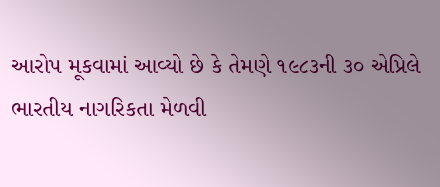આરોપ મૂકવામાં આવ્યો છે કે તેમણે ૧૯૮૩ની ૩૦ એપ્રિલે ભારતીય નાગરિકતા મેળવી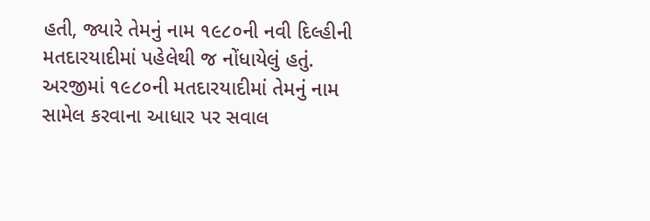હતી, જ્યારે તેમનું નામ ૧૯૮૦ની નવી દિલ્હીની મતદારયાદીમાં પહેલેથી જ નોંધાયેલું હતું. અરજીમાં ૧૯૮૦ની મતદારયાદીમાં તેમનું નામ સામેલ કરવાના આધાર પર સવાલ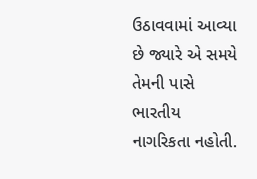ઉઠાવવામાં આવ્યા છે જ્યારે એ સમયે તેમની પાસે ભારતીય નાગરિકતા નહોતી.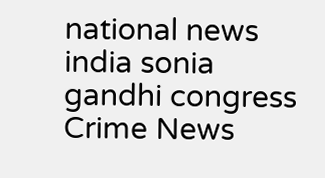national news india sonia gandhi congress Crime News